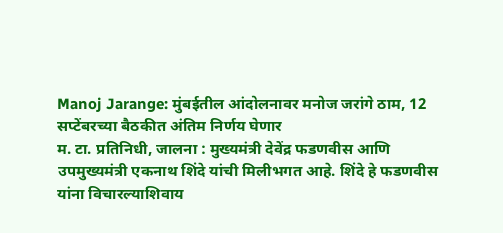Manoj Jarange: मुंबईतील आंदोलनावर मनोज जरांगे ठाम, 12 सप्टेंबरच्या बैठकीत अंतिम निर्णय घेणार
म. टा. प्रतिनिधी, जालना : मुख्यमंत्री देवेंद्र फडणवीस आणि उपमुख्यमंत्री एकनाथ शिंदे यांची मिलीभगत आहे. शिंदे हे फडणवीस यांना विचारल्याशिवाय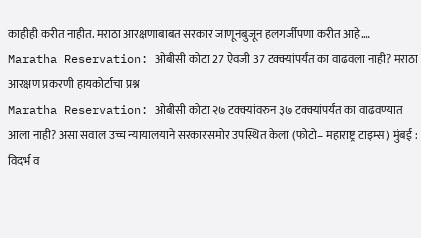काहीही करीत नाहीत. मराठा आरक्षणाबाबत सरकार जाणूनबुजून हलगर्जीपणा करीत आहे.…
Maratha Reservation: ओबीसी कोटा 27 ऐवजी 37 टक्क्यांपर्यंत का वाढवला नाही? मराठा आरक्षण प्रकरणी हायकोर्टाचा प्रश्न
Maratha Reservation: ओबीसी कोटा २७ टक्क्यांवरुन ३७ टक्क्यांपर्यंत का वाढवण्यात आला नाही? असा सवाल उच्च न्यायालयाने सरकारसमोर उपस्थित केला (फोटो– महाराष्ट्र टाइम्स) मुंबई : विदर्भ व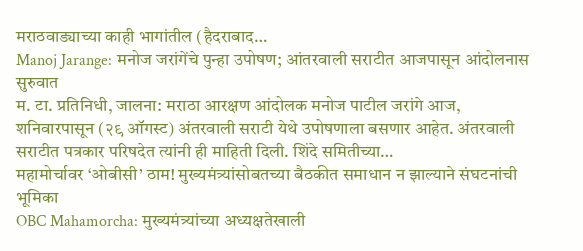मराठवाड्याच्या काही भागांतील (हैदराबाद…
Manoj Jarange: मनोज जरांगेंचे पुन्हा उपोषण; आंतरवाली सराटीत आजपासून आंदोलनास सुरुवात
म. टा. प्रतिनिधी, जालना: मराठा आरक्षण आंदोलक मनोज पाटील जरांगे आज, शनिवारपासून (२९ ऑगस्ट) अंतरवाली सराटी येथे उपोषणाला बसणार आहेत. अंतरवाली सराटीत पत्रकार परिषदेत त्यांनी ही माहिती दिली. शिंदे समितीच्या…
महामोर्चावर ‘ओबीसी’ ठाम! मुख्यमंत्र्यांसोबतच्या बैठकीत समाधान न झाल्याने संघटनांची भूमिका
OBC Mahamorcha: मुख्यमंत्र्यांच्या अध्यक्षतेखाली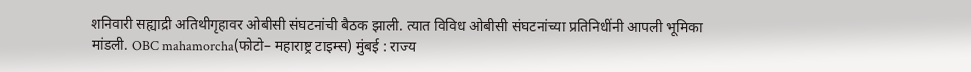शनिवारी सह्याद्री अतिथीगृहावर ओबीसी संघटनांची बैठक झाली. त्यात विविध ओबीसी संघटनांच्या प्रतिनिधींनी आपली भूमिका मांडली. OBC mahamorcha(फोटो– महाराष्ट्र टाइम्स) मुंबई : राज्य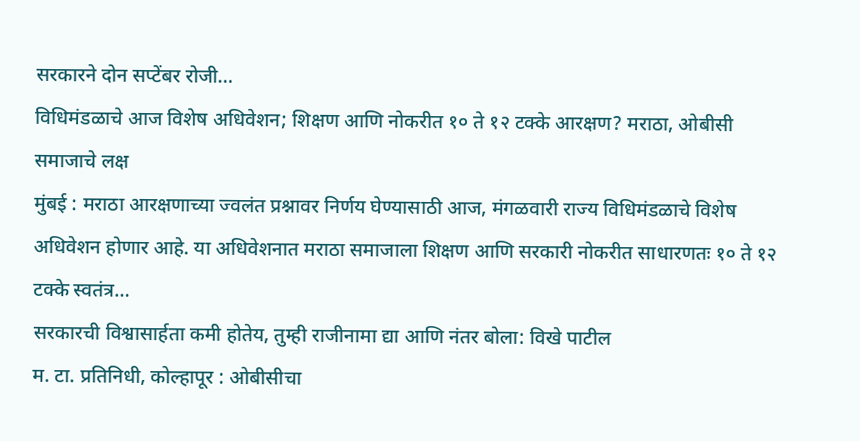सरकारने दोन सप्टेंबर रोजी…
विधिमंडळाचे आज विशेष अधिवेशन; शिक्षण आणि नोकरीत १० ते १२ टक्के आरक्षण? मराठा, ओबीसी समाजाचे लक्ष
मुंबई : मराठा आरक्षणाच्या ज्वलंत प्रश्नावर निर्णय घेण्यासाठी आज, मंगळवारी राज्य विधिमंडळाचे विशेष अधिवेशन होणार आहे. या अधिवेशनात मराठा समाजाला शिक्षण आणि सरकारी नोकरीत साधारणतः १० ते १२ टक्के स्वतंत्र…
सरकारची विश्वासार्हता कमी होतेय, तुम्ही राजीनामा द्या आणि नंतर बोला: विखे पाटील
म. टा. प्रतिनिधी, कोल्हापूर : ओबीसीचा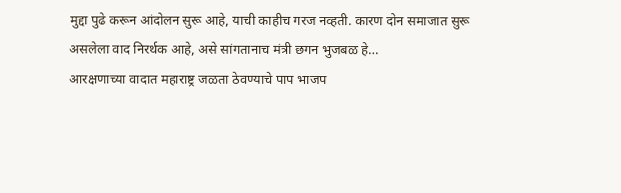मुद्दा पुढे करून आंदोलन सुरू आहे, याची काहीच गरज नव्हती. कारण दोन समाजात सुरू असलेला वाद निरर्थक आहे, असे सांगतानाच मंत्री छगन भुजबळ हे…
आरक्षणाच्या वादात महाराष्ट्र जळता ठेवण्याचे पाप भाजप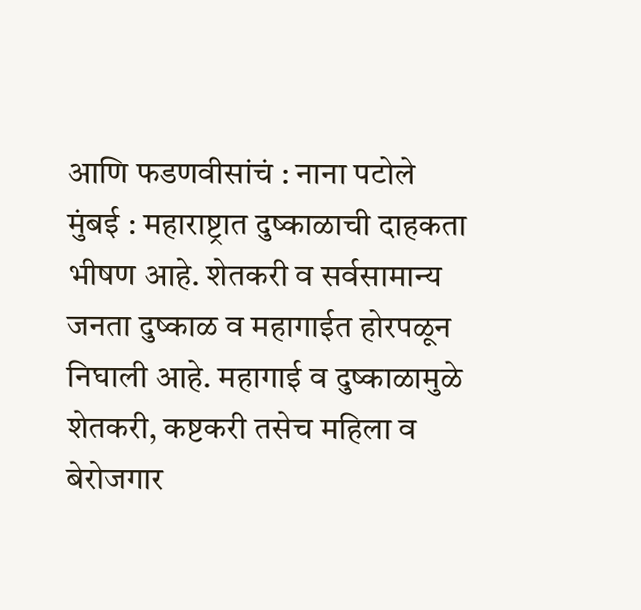आणि फडणवीसांचं : नाना पटोले
मुंबई : महाराष्ट्रात दुष्काळाची दाहकता भीषण आहे. शेतकरी व सर्वसामान्य जनता दुष्काळ व महागाईत होरपळून निघाली आहे. महागाई व दुष्काळामुळे शेतकरी, कष्टकरी तसेच महिला व बेरोजगार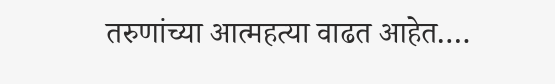तरुणांच्या आत्महत्या वाढत आहेत.…